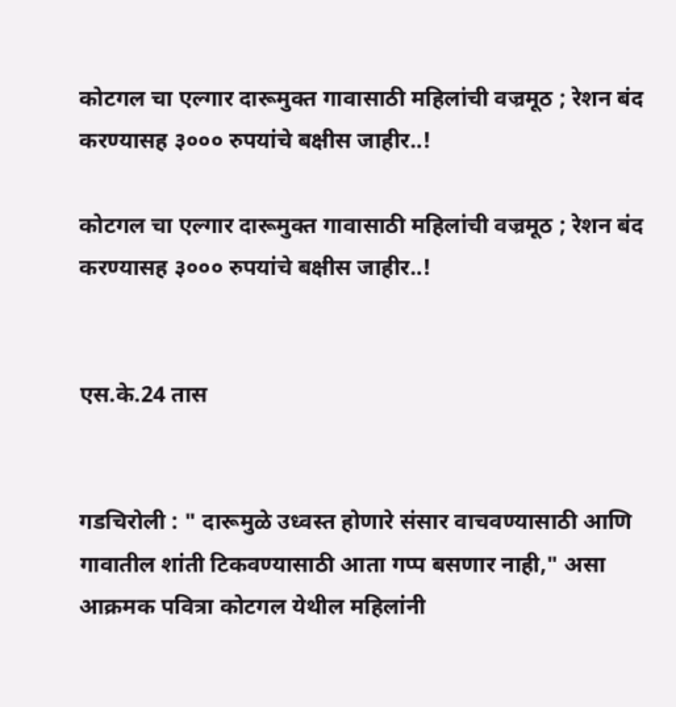कोटगल चा एल्गार दारूमुक्त गावासाठी महिलांची वज्रमूठ ; रेशन बंद करण्यासह ३००० रुपयांचे बक्षीस जाहीर..!

कोटगल चा एल्गार दारूमुक्त गावासाठी महिलांची वज्रमूठ ; रेशन बंद करण्यासह ३००० रुपयांचे बक्षीस जाहीर..!


एस.के.24 तास


गडचिरोली : " दारूमुळे उध्वस्त होणारे संसार वाचवण्यासाठी आणि गावातील शांती टिकवण्यासाठी आता गप्प बसणार नाही," असा आक्रमक पवित्रा कोटगल येथील महिलांनी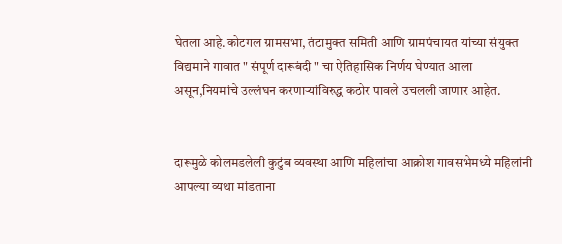घेतला आहे.कोटगल ग्रामसभा, तंटामुक्त समिती आणि ग्रामपंचायत यांच्या संयुक्त विद्यमाने गावात " संपूर्ण दारूबंदी " चा ऐतिहासिक निर्णय घेण्यात आला असून,नियमांचे उल्लंघन करणाऱ्यांविरुद्ध कठोर पावले उचलली जाणार आहेत.


दारूमुळे कोलमडलेली कुटुंब व्यवस्था आणि महिलांचा आक्रोश गावसभेमध्ये महिलांनी आपल्या व्यथा मांडताना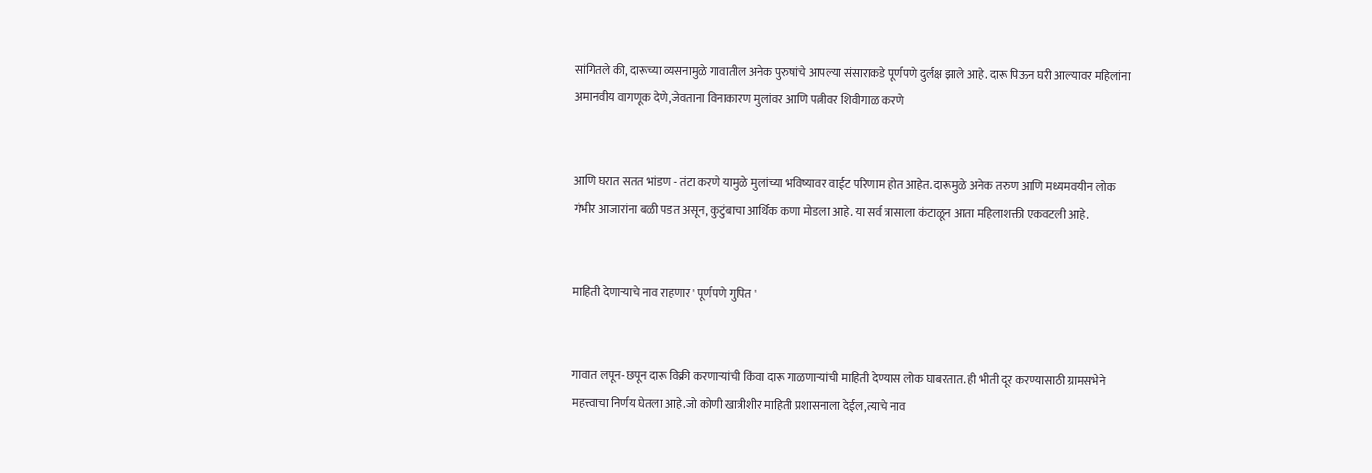सांगितले की, दारूच्या व्यसनामुळे गावातील अनेक पुरुषांचे आपल्या संसाराकडे पूर्णपणे दुर्लक्ष झाले आहे. दारू पिऊन घरी आल्यावर महिलांना अमानवीय वागणूक देणे,जेवताना विनाकारण मुलांवर आणि पत्नीवर शिवीगाळ करणे


आणि घरात सतत भांडण - तंटा करणे यामुळे मुलांच्या भविष्यावर वाईट परिणाम होत आहेत. दारूमुळे अनेक तरुण आणि मध्यमवयीन लोक गंभीर आजारांना बळी पडत असून, कुटुंबाचा आर्थिक कणा मोडला आहे. या सर्व त्रासाला कंटाळून आता महिलाशक्ती एकवटली आहे.


माहिती देणाऱ्याचे नाव राहणार ' पूर्णपणे गुपित '


गावात लपून-छपून दारू विक्री करणाऱ्यांची किंवा दारू गाळणाऱ्यांची माहिती देण्यास लोक घाबरतात. ही भीती दूर करण्यासाठी ग्रामसभेने महत्त्वाचा निर्णय घेतला आहे.जो कोणी खात्रीशीर माहिती प्रशासनाला देईल,त्याचे नाव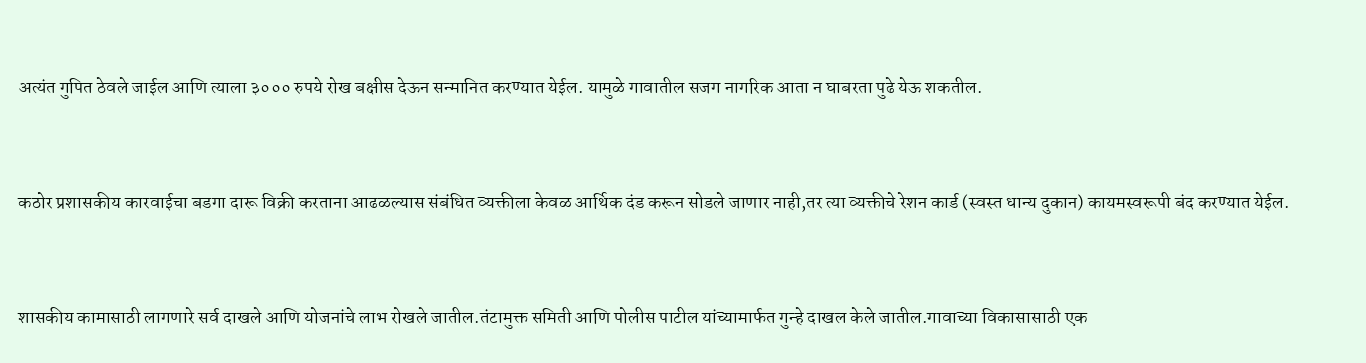अत्यंत गुपित ठेवले जाईल आणि त्याला ३००० रुपये रोख बक्षीस देऊन सन्मानित करण्यात येईल. यामुळे गावातील सजग नागरिक आता न घाबरता पुढे येऊ शकतील.


कठोर प्रशासकीय कारवाईचा बडगा दारू विक्री करताना आढळल्यास संबंधित व्यक्तीला केवळ आर्थिक दंड करून सोडले जाणार नाही,तर त्या व्यक्तीचे रेशन कार्ड (स्वस्त धान्य दुकान) कायमस्वरूपी बंद करण्यात येईल.


शासकीय कामासाठी लागणारे सर्व दाखले आणि योजनांचे लाभ रोखले जातील.तंटामुक्त समिती आणि पोलीस पाटील यांच्यामार्फत गुन्हे दाखल केले जातील.गावाच्या विकासासाठी एक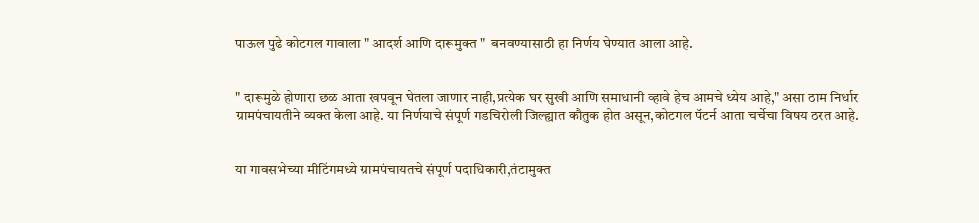पाऊल पुढे कोटगल गावाला " आदर्श आणि दारूमुक्त "  बनवण्यासाठी हा निर्णय घेण्यात आला आहे.


" दारूमुळे होणारा छळ आता खपवून घेतला जाणार नाही,प्रत्येक घर सुखी आणि समाधानी व्हावे हेच आमचे ध्येय आहे," असा ठाम निर्धार ग्रामपंचायतीने व्यक्त केला आहे. या निर्णयाचे संपूर्ण गडचिरोली जिल्ह्यात कौतुक होत असून,कोटगल पॅटर्न आता चर्चेचा विषय ठरत आहे.


या गावसभेच्या मीटिंगमध्ये ग्रामपंचायतचे संपूर्ण पदाधिकारी,तंटामुक्त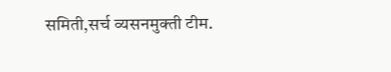समिती,सर्च व्यसनमुक्ती टीम.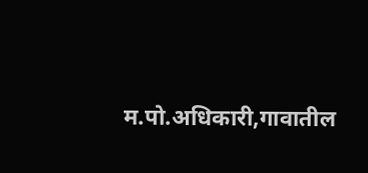म.पो.अधिकारी,गावातील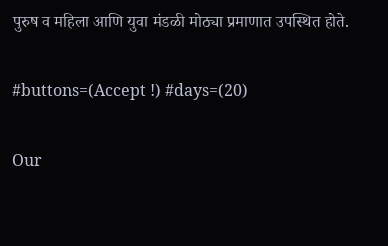पुरुष व महिला आणि युवा मंडळी मोठ्या प्रमाणात उपस्थित होते.

#buttons=(Accept !) #days=(20)

Our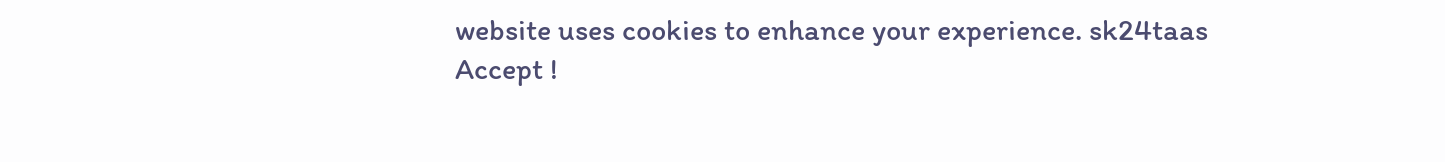website uses cookies to enhance your experience. sk24taas
Accept !